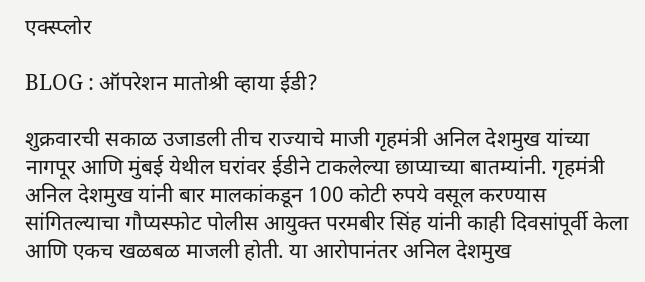एक्स्प्लोर

BLOG : ऑपरेशन मातोश्री व्हाया ईडी?

शुक्रवारची सकाळ उजाडली तीच राज्याचे माजी गृहमंत्री अनिल देशमुख यांच्या नागपूर आणि मुंबई येथील घरांवर ईडीने टाकलेल्या छाप्याच्या बातम्यांनी. गृहमंत्री अनिल देशमुख यांनी बार मालकांकडून 100 कोटी रुपये वसूल करण्यास सांगितल्याचा गौप्यस्फोट पोलीस आयुक्त परमबीर सिंह यांनी काही दिवसांपूर्वी केला आणि एकच खळबळ माजली होती. या आरोपानंतर अनिल देशमुख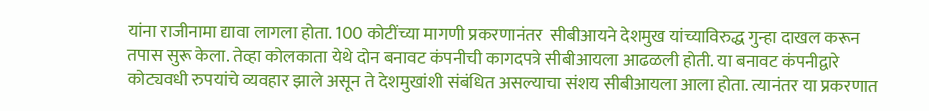यांना राजीनामा द्यावा लागला होता. 100 कोटींच्या मागणी प्रकरणानंतर  सीबीआयने देशमुख यांच्याविरुद्ध गुन्हा दाखल करून तपास सुरू केला. तेव्हा कोलकाता येथे दोन बनावट कंपनीची कागदपत्रे सीबीआयला आढळली होती. या बनावट कंपनीद्वारे कोट्यवधी रुपयांचे व्यवहार झाले असून ते देशमुखांशी संबंधित असल्याचा संशय सीबीआयला आला होता. त्यानंतर या प्रकरणात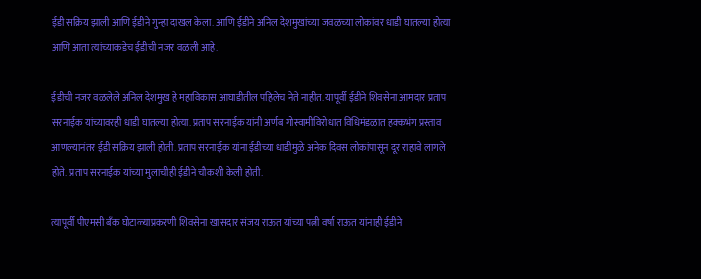ईडी सक्रिय झाली आणि ईडीने गुन्हा दाखल केला. आणि ईडीने अनिल देशमुखांच्या जवळच्या लोकांवर धाडी घातल्या होत्या आणि आता त्यांच्याकडेच ईडीची नजर वळली आहे.

ईडीची नजर वळलेले अनिल देशमुख हे महाविकास आघाडीतील पहिलेच नेते नाहीत. यापूर्वी ईडीने शिवसेना आमदार प्रताप सरनाईक यांच्यावरही धाडी घातल्या होत्या. प्रताप सरनाईक यांनी अर्णब गोस्वामीविरोधात विधिमंडळात हक्कभंग प्रस्ताव आणल्यानंतर ईडी सक्रिय झाली होती. प्रताप सरनाईक यांना ईडीच्या धाडीमुळे अनेक दिवस लोकांपासून दूर राहावे लागले होते. प्रताप सरनाईक यांच्या मुलाचीही ईडीने चौकशी केली होती.

त्यापूर्वी पीएमसी बॅंक घोटाळ्याप्रकरणी शिवसेना खासदार संजय राऊत यांच्या पत्नी वर्षा राऊत यांनाही ईडीने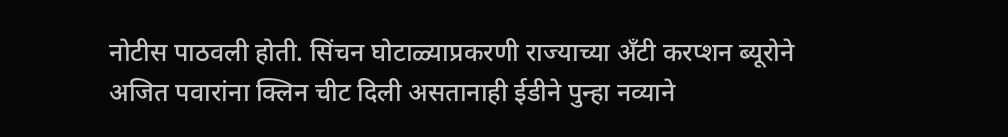नोटीस पाठवली होती. सिंचन घोटाळ्याप्रकरणी राज्याच्या अँटी करप्शन ब्यूरोने अजित पवारांना क्लिन चीट दिली असतानाही ईडीने पुन्हा नव्याने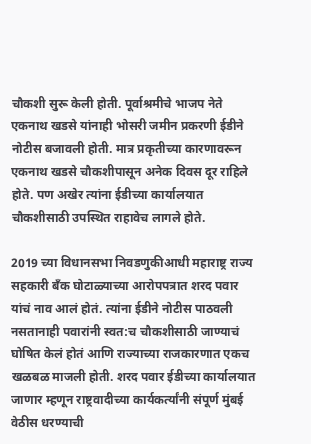चौकशी सुरू केली होती. पूर्वाश्रमीचे भाजप नेते एकनाथ खडसे यांनाही भोसरी जमीन प्रकरणी ईडीने नोटीस बजावली होती. मात्र प्रकृतीच्या कारणावरून एकनाथ खडसे चौकशीपासून अनेक दिवस दूर राहिले होते. पण अखेर त्यांना ईडीच्या कार्यालयात चौकशीसाठी उपस्थित राहावेच लागले होते.

2019 च्या विधानसभा निवडणुकीआधी महाराष्ट्र राज्य सहकारी बॅंक घोटाळ्याच्या आरोपपत्रात शरद पवार यांचं नाव आलं होतं. त्यांना ईडीने नोटीस पाठवली नसतानाही पवारांनी स्वत:च चौकशीसाठी जाण्याचं घोषित केलं होतं आणि राज्याच्या राजकारणात एकच खळबळ माजली होती. शरद पवार ईडीच्या कार्यालयात जाणार म्हणून राष्ट्रवादीच्या कार्यकर्त्यांनी संपूर्ण मुंबई वेठीस धरण्याची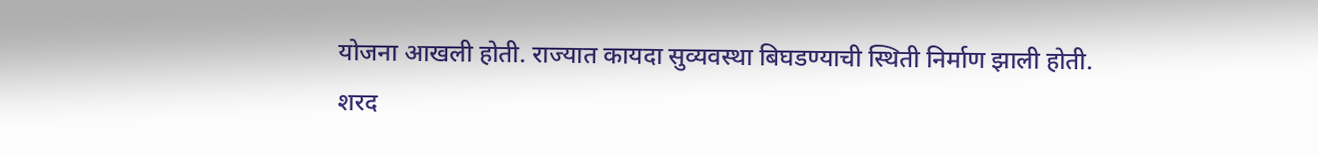योजना आखली होती. राज्यात कायदा सुव्यवस्था बिघडण्याची स्थिती निर्माण झाली होती. शरद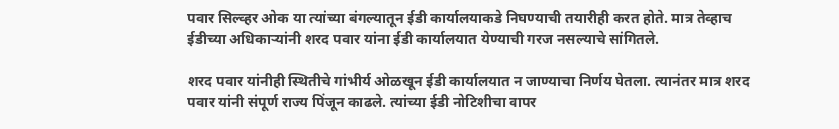पवार सिल्व्हर ओक या त्यांच्या बंगल्यातून ईडी कार्यालयाकडे निघण्याची तयारीही करत होते. मात्र तेव्हाच ईडीच्या अधिकाऱ्यांनी शरद पवार यांना ईडी कार्यालयात येण्याची गरज नसल्याचे सांगितले.

शरद पवार यांनीही स्थितीचे गांभीर्य ओळखून ईडी कार्यालयात न जाण्याचा निर्णय घेतला. त्यानंतर मात्र शरद पवार यांनी संपूर्ण राज्य पिंजून काढले. त्यांच्या ईडी नोटिशीचा वापर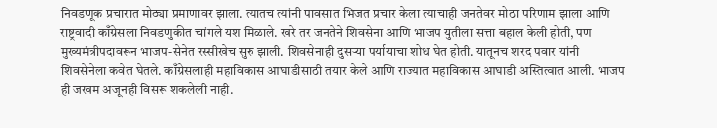निवडणूक प्रचारात मोठ्या प्रमाणावर झाला. त्यातच त्यांनी पावसात भिजत प्रचार केला त्याचाही जनतेवर मोठा परिणाम झाला आणि राष्ट्रवादी काँग्रेसला निवडणुकीत चांगले यश मिळाले. खरे तर जनतेने शिवसेना आणि भाजप युतीला सत्ता बहाल केली होती, पण मुख्यमंत्रीपदावरून भाजप-सेनेत रस्सीखेच सुरु झाली. शिवसेनाही दुसऱ्या पर्यायाचा शोध घेत होती. यातूनच शरद पवार यांनी शिवसेनेला कवेत घेतले. काँग्रेसलाही महाविकास आघाडीसाठी तयार केले आणि राज्यात महाविकास आघाडी अस्तित्वात आली. भाजप ही जखम अजूनही विसरू शकलेली नाही.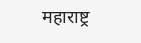महाराष्ट्र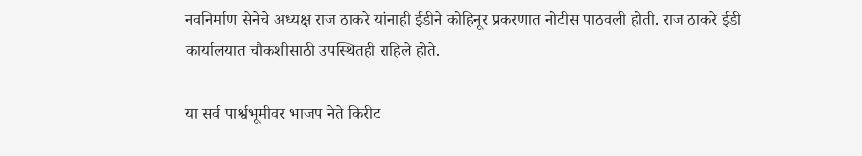नवनिर्माण सेनेचे अध्यक्ष राज ठाकरे यांनाही ईडीने कोहिनूर प्रकरणात नोटीस पाठवली होती. राज ठाकरे ईडी कार्यालयात चौकशीसाठी उपस्थितही राहिले होते.

या सर्व पार्श्वभूमीवर भाजप नेते किरीट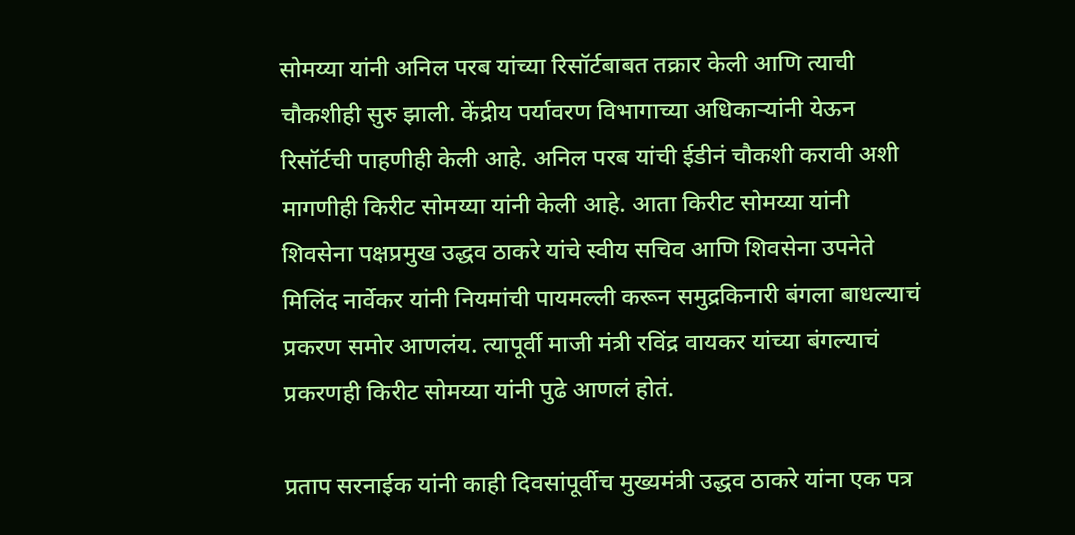सोमय्या यांनी अनिल परब यांच्या रिसॉर्टबाबत तक्रार केली आणि त्याची चौकशीही सुरु झाली. केंद्रीय पर्यावरण विभागाच्या अधिकाऱ्यांनी येऊन रिसॉर्टची पाहणीही केली आहे. अनिल परब यांची ईडीनं चौकशी करावी अशी मागणीही किरीट सोमय्या यांनी केली आहे. आता किरीट सोमय्या यांनी शिवसेना पक्षप्रमुख उद्धव ठाकरे यांचे स्वीय सचिव आणि शिवसेना उपनेते मिलिंद नार्वेकर यांनी नियमांची पायमल्ली करून समुद्रकिनारी बंगला बाधल्याचं प्रकरण समोर आणलंय. त्यापूर्वी माजी मंत्री रविंद्र वायकर यांच्या बंगल्याचं प्रकरणही किरीट सोमय्या यांनी पुढे आणलं होतं.

प्रताप सरनाईक यांनी काही दिवसांपूर्वीच मुख्यमंत्री उद्धव ठाकरे यांना एक पत्र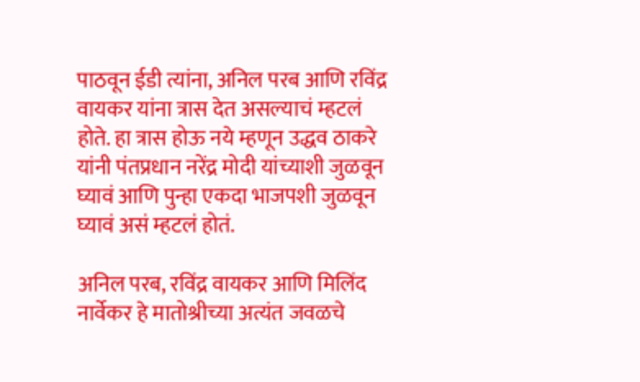पाठवून ईडी त्यांना, अनिल परब आणि रविंद्र वायकर यांना त्रास देत असल्याचं म्हटलं होते. हा त्रास होऊ नये म्हणून उद्धव ठाकरे यांनी पंतप्रधान नरेंद्र मोदी यांच्याशी जुळवून घ्यावं आणि पुन्हा एकदा भाजपशी जुळवून घ्यावं असं म्हटलं होतं.

अनिल परब, रविंद्र वायकर आणि मिलिंद नार्वेकर हे मातोश्रीच्या अत्यंत जवळचे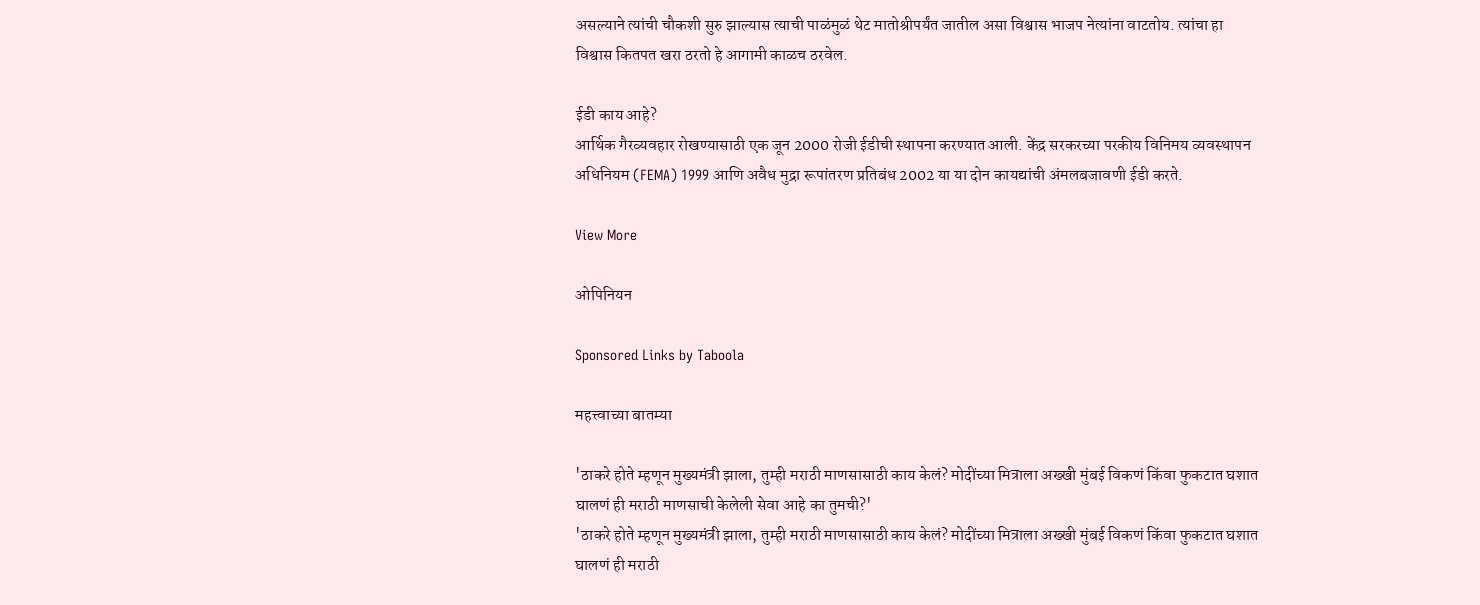असल्याने त्यांची चौकशी सुरु झाल्यास त्याची पाळंमुळं थेट मातोश्रीपर्यंत जातील असा विश्वास भाजप नेत्यांना वाटतोय. त्यांचा हा विश्वास कितपत खरा ठरतो हे आगामी काळच ठरवेल.

ईडी काय आहे?
आर्थिक गैरव्यवहार रोखण्यासाठी एक जून 2000 रोजी ईडीची स्थापना करण्यात आली. केंद्र सरकरच्या परकीय विनिमय व्यवस्थापन अधिनियम (FEMA) 1999 आणि अवैध मुद्रा रूपांतरण प्रतिबंध 2002 या या दोन कायद्यांची अंमलबजावणी ईडी करते.

View More

ओपिनियन

Sponsored Links by Taboola

महत्त्वाच्या बातम्या

'ठाकरे होते म्हणून मुख्यमंत्री झाला, तुम्ही मराठी माणसासाठी काय केलं? मोदींच्या मित्राला अख्खी मुंबई विकणं किंवा फुकटात घशात घालणं ही मराठी माणसाची केलेली सेवा आहे का तुमची?'
'ठाकरे होते म्हणून मुख्यमंत्री झाला, तुम्ही मराठी माणसासाठी काय केलं? मोदींच्या मित्राला अख्खी मुंबई विकणं किंवा फुकटात घशात घालणं ही मराठी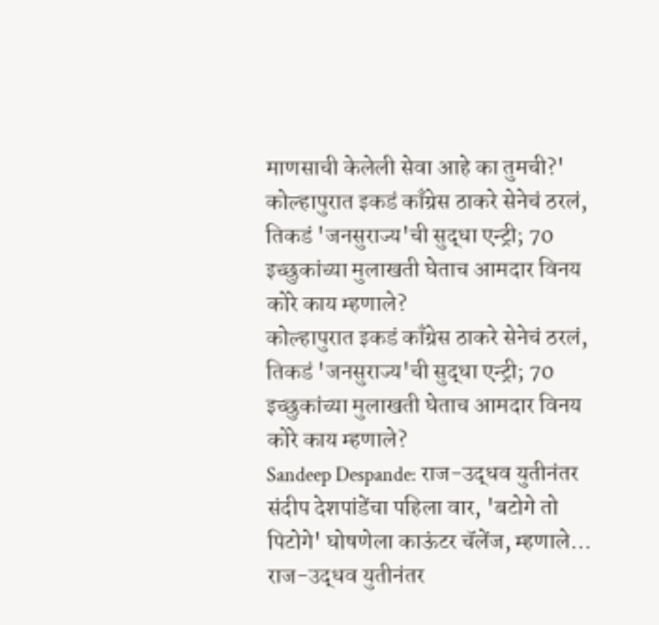माणसाची केलेली सेवा आहे का तुमची?'
कोल्हापुरात इकडं काँग्रेस ठाकरे सेनेचं ठरलं, तिकडं 'जनसुराज्य'ची सुद्धा एन्ट्री; 70 इच्छुकांच्या मुलाखती घेताच आमदार विनय कोरे काय म्हणाले?
कोल्हापुरात इकडं काँग्रेस ठाकरे सेनेचं ठरलं, तिकडं 'जनसुराज्य'ची सुद्धा एन्ट्री; 70 इच्छुकांच्या मुलाखती घेताच आमदार विनय कोरे काय म्हणाले?
Sandeep Despande: राज-उद्धव युतीनंतर संदीप देशपांडेंचा पहिला वार, 'बटोगे तो पिटोगे' घोषणेला काऊंटर चॅलेंज, म्हणाले...
राज-उद्धव युतीनंतर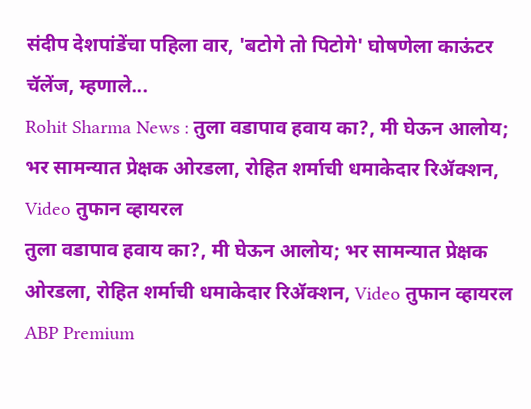संदीप देशपांडेंचा पहिला वार, 'बटोगे तो पिटोगे' घोषणेला काऊंटर चॅलेंज, म्हणाले...
Rohit Sharma News : तुला वडापाव हवाय का?, मी घेऊन आलोय; भर सामन्यात प्रेक्षक ओरडला, रोहित शर्माची धमाकेदार रिॲक्शन, Video तुफान व्हायरल
तुला वडापाव हवाय का?, मी घेऊन आलोय; भर सामन्यात प्रेक्षक ओरडला, रोहित शर्माची धमाकेदार रिॲक्शन, Video तुफान व्हायरल
ABP Premium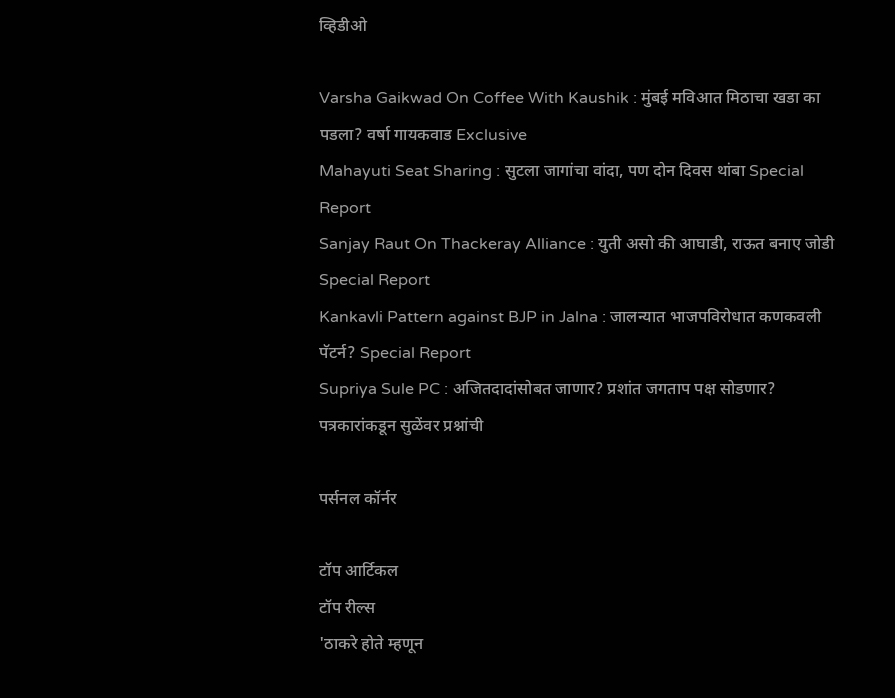व्हिडीओ

Varsha Gaikwad On Coffee With Kaushik : मुंबई मविआत मिठाचा खडा का पडला? वर्षा गायकवाड Exclusive
Mahayuti Seat Sharing : सुटला जागांचा वांदा, पण दोन दिवस थांबा Special Report
Sanjay Raut On Thackeray Alliance : युती असो की आघाडी, राऊत बनाए जोडी Special Report
Kankavli Pattern against BJP in Jalna : जालन्यात भाजपविरोधात कणकवली पॅटर्न? Special Report
Supriya Sule PC : अजितदादांसोबत जाणार? प्रशांत जगताप पक्ष सोडणार? पत्रकारांकडून सुळेंवर प्रश्नांची

पर्सनल कॉर्नर

टॉप आर्टिकल
टॉप रील्स
'ठाकरे होते म्हणून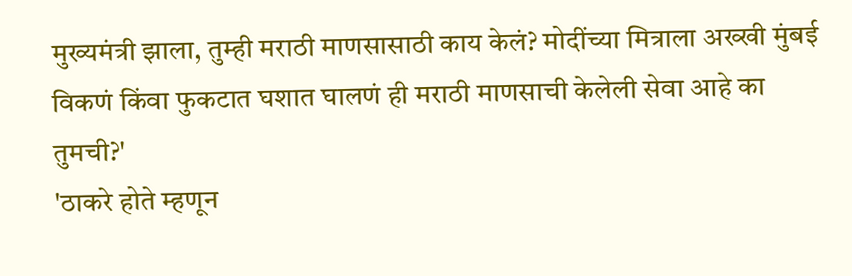मुख्यमंत्री झाला, तुम्ही मराठी माणसासाठी काय केलं? मोदींच्या मित्राला अख्खी मुंबई विकणं किंवा फुकटात घशात घालणं ही मराठी माणसाची केलेली सेवा आहे का तुमची?'
'ठाकरे होते म्हणून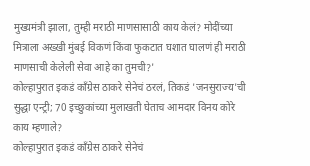मुख्यमंत्री झाला, तुम्ही मराठी माणसासाठी काय केलं? मोदींच्या मित्राला अख्खी मुंबई विकणं किंवा फुकटात घशात घालणं ही मराठी माणसाची केलेली सेवा आहे का तुमची?'
कोल्हापुरात इकडं काँग्रेस ठाकरे सेनेचं ठरलं, तिकडं 'जनसुराज्य'ची सुद्धा एन्ट्री; 70 इच्छुकांच्या मुलाखती घेताच आमदार विनय कोरे काय म्हणाले?
कोल्हापुरात इकडं काँग्रेस ठाकरे सेनेचं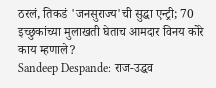ठरलं, तिकडं 'जनसुराज्य'ची सुद्धा एन्ट्री; 70 इच्छुकांच्या मुलाखती घेताच आमदार विनय कोरे काय म्हणाले?
Sandeep Despande: राज-उद्धव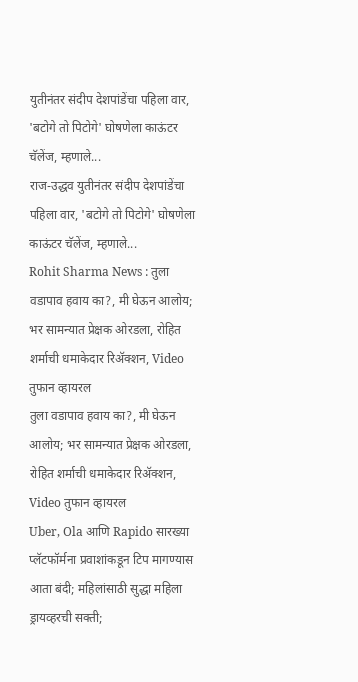युतीनंतर संदीप देशपांडेंचा पहिला वार, 'बटोगे तो पिटोगे' घोषणेला काऊंटर चॅलेंज, म्हणाले...
राज-उद्धव युतीनंतर संदीप देशपांडेंचा पहिला वार, 'बटोगे तो पिटोगे' घोषणेला काऊंटर चॅलेंज, म्हणाले...
Rohit Sharma News : तुला वडापाव हवाय का?, मी घेऊन आलोय; भर सामन्यात प्रेक्षक ओरडला, रोहित शर्माची धमाकेदार रिॲक्शन, Video तुफान व्हायरल
तुला वडापाव हवाय का?, मी घेऊन आलोय; भर सामन्यात प्रेक्षक ओरडला, रोहित शर्माची धमाकेदार रिॲक्शन, Video तुफान व्हायरल
Uber, Ola आणि Rapido सारख्या प्लॅटफॉर्मना प्रवाशांकडून टिप मागण्यास आता बंदी; महिलांसाठी सुद्धा महिला ड्रायव्हरची सक्ती;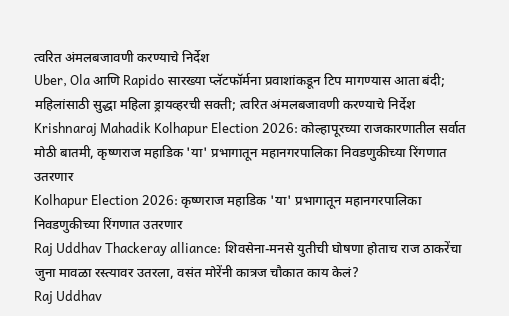त्वरित अंमलबजावणी करण्याचे निर्देश
Uber, Ola आणि Rapido सारख्या प्लॅटफॉर्मना प्रवाशांकडून टिप मागण्यास आता बंदी; महिलांसाठी सुद्धा महिला ड्रायव्हरची सक्ती; त्वरित अंमलबजावणी करण्याचे निर्देश
Krishnaraj Mahadik Kolhapur Election 2026: कोल्हापूरच्या राजकारणातील सर्वात मोठी बातमी, कृष्णराज महाडिक 'या' प्रभागातून महानगरपालिका निवडणुकीच्या रिंगणात उतरणार
Kolhapur Election 2026: कृष्णराज महाडिक 'या' प्रभागातून महानगरपालिका निवडणुकीच्या रिंगणात उतरणार
Raj Uddhav Thackeray alliance: शिवसेना-मनसे युतीची घोषणा होताच राज ठाकरेंचा जुना मावळा रस्त्यावर उतरला, वसंत मोरेंनी कात्रज चौकात काय केलं?
Raj Uddhav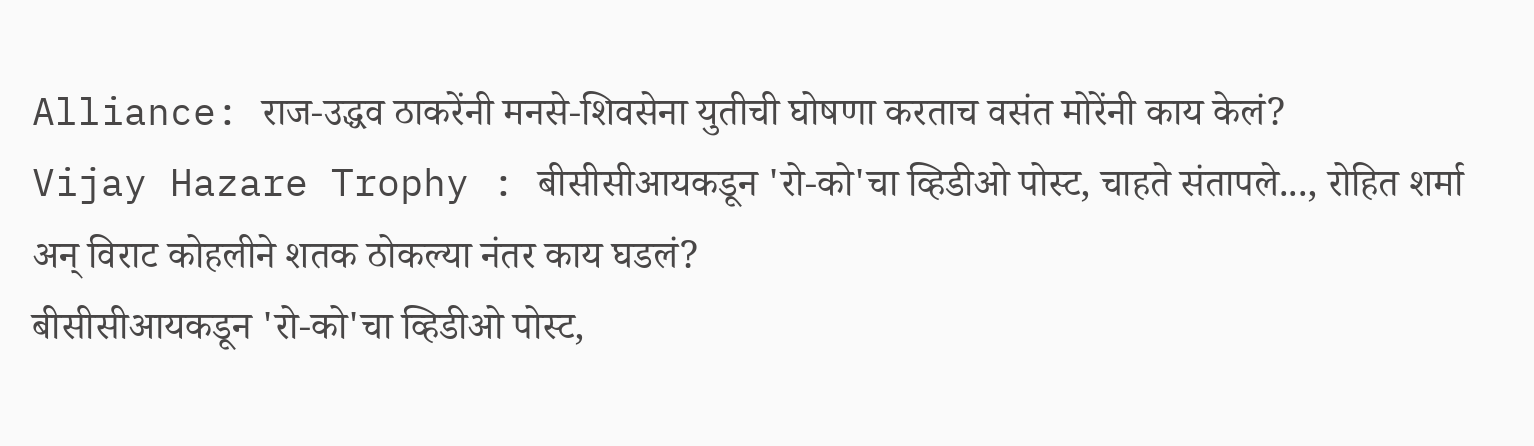Alliance: राज-उद्धव ठाकरेंनी मनसे-शिवसेना युतीची घोषणा करताच वसंत मोरेंनी काय केलं?
Vijay Hazare Trophy : बीसीसीआयकडून 'रो-को'चा व्हिडीओ पोस्ट, चाहते संतापले..., रोहित शर्मा अन् विराट कोहलीने शतक ठोकल्या नंतर काय घडलं?
बीसीसीआयकडून 'रो-को'चा व्हिडीओ पोस्ट,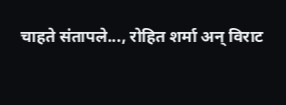चाहते संतापले..., रोहित शर्मा अन् विराट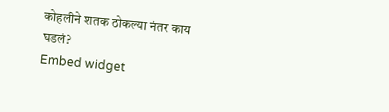कोहलीने शतक ठोकल्या नंतर काय घडलं?
Embed widget